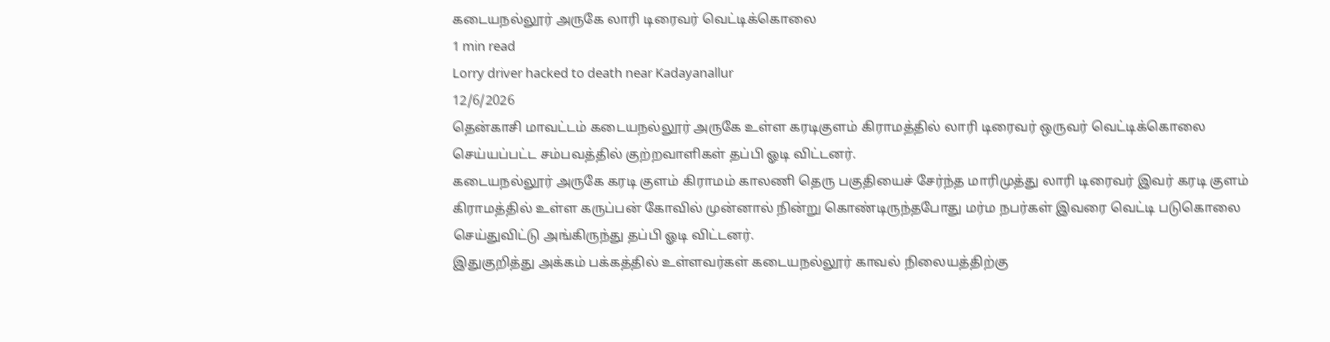கடையநல்லூர் அருகே லாரி டிரைவர் வெட்டிக்கொலை
1 min read
Lorry driver hacked to death near Kadayanallur
12/6/2026
தென்காசி மாவட்டம் கடையநல்லூர் அருகே உள்ள கரடிகுளம் கிராமத்தில் லாரி டிரைவர் ஒருவர் வெட்டிக்கொலை செய்யப்பட்ட சம்பவத்தில் குற்றவாளிகள் தப்பி ஓடி விட்டனர்.
கடையநல்லூர் அருகே கரடி குளம் கிராமம் காலணி தெரு பகுதியைச் சேர்ந்த மாரிமுத்து லாரி டிரைவர் இவர் கரடி குளம் கிராமத்தில் உள்ள கருப்பன் கோவில் முன்னால் நின்று கொண்டிருந்தபோது மர்ம நபர்கள் இவரை வெட்டி படுகொலை செய்துவிட்டு அங்கிருந்து தப்பி ஓடி விட்டனர்.
இதுகுறித்து அக்கம் பக்கத்தில் உள்ளவர்கள் கடையநல்லூர் காவல் நிலையத்திற்கு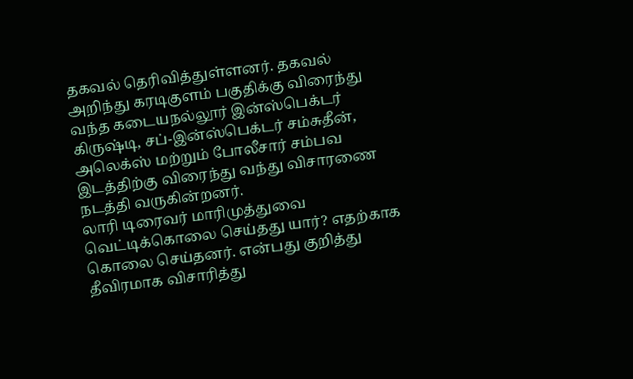தகவல் தெரிவித்துள்ளனர். தகவல் அறிந்து கரடிகுளம் பகுதிக்கு விரைந்து வந்த கடையநல்லூர் இன்ஸ்பெக்டர் கிருஷ்டி, சப்-இன்ஸ்பெக்டர் சம்சுதீன், அலெக்ஸ் மற்றும் போலீசார் சம்பவ இடத்திற்கு விரைந்து வந்து விசாரணை நடத்தி வருகின்றனர்.
லாரி டிரைவர் மாரிமுத்துவை வெட்டிக்கொலை செய்தது யார்? எதற்காக கொலை செய்தனர். என்பது குறித்து தீவிரமாக விசாரித்து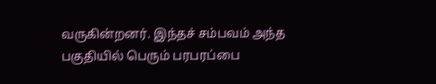வருகின்றனர். இந்தச் சம்பவம் அந்த பகுதியில் பெரும் பரபரப்பை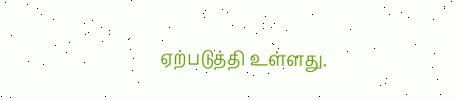ஏற்படுத்தி உள்ளது.